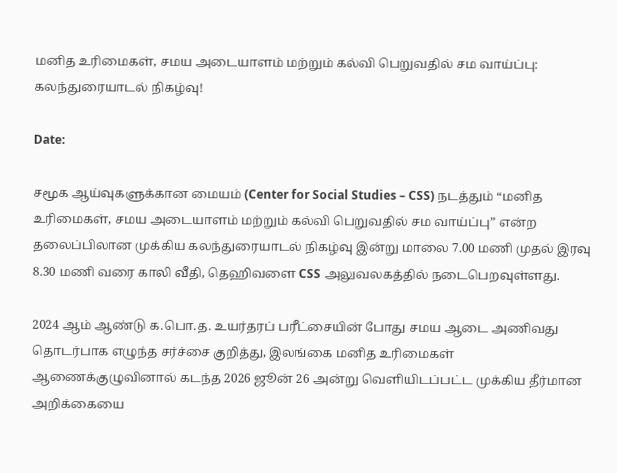மனித உரிமைகள், சமய அடையாளம் மற்றும் கல்வி பெறுவதில் சம வாய்ப்பு: கலந்துரையாடல் நிகழ்வு!

Date:

சமூக ஆய்வுகளுக்கான மையம் (Center for Social Studies – CSS) நடத்தும் “மனித உரிமைகள், சமய அடையாளம் மற்றும் கல்வி பெறுவதில் சம வாய்ப்பு” என்ற தலைப்பிலான முக்கிய கலந்துரையாடல் நிகழ்வு இன்று மாலை 7.00 மணி முதல் இரவு 8.30 மணி வரை காலி வீதி, தெஹிவளை CSS அலுவலகத்தில் நடைபெறவுள்ளது.

2024 ஆம் ஆண்டு க.பொ.த. உயர்தரப் பரீட்சையின் போது சமய ஆடை அணிவது தொடர்பாக எழுந்த சர்ச்சை குறித்து, இலங்கை மனித உரிமைகள் ஆணைக்குழுவினால் கடந்த 2026 ஜூன் 26 அன்று வெளியிடப்பட்ட முக்கிய தீர்மான அறிக்கையை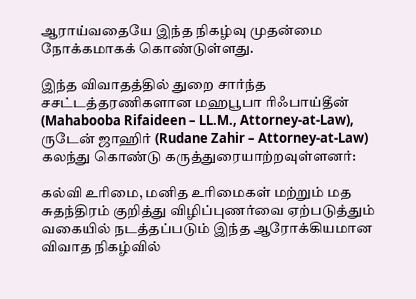ஆராய்வதையே இந்த நிகழ்வு முதன்மை நோக்கமாகக் கொண்டுள்ளது.

இந்த விவாதத்தில் துறை சார்ந்த சசட்டத்தரணிகளான மஹபூபா ரிஃபாய்தீன் (Mahabooba Rifaideen – LL.M., Attorney-at-Law), ருடேன் ஜாஹிர் (Rudane Zahir – Attorney-at-Law) கலந்து கொண்டு கருத்துரையாற்றவுள்ளனர்:

கல்வி உரிமை, மனித உரிமைகள் மற்றும் மத சுதந்திரம் குறித்து விழிப்புணர்வை ஏற்படுத்தும் வகையில் நடத்தப்படும் இந்த ஆரோக்கியமான விவாத நிகழ்வில்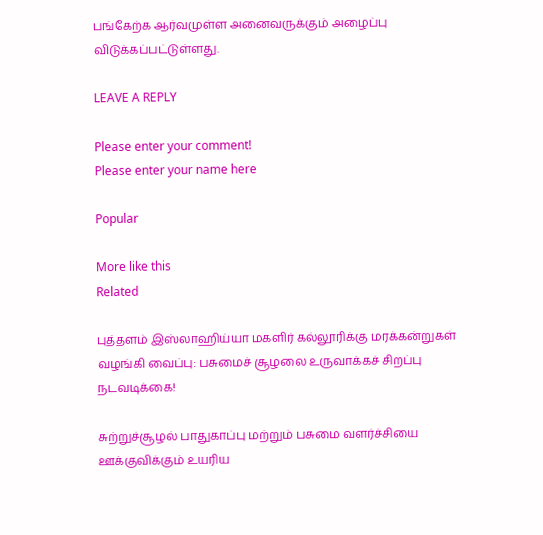பங்கேற்க ஆர்வமுள்ள அனைவருக்கும் அழைப்பு விடுக்கப்பட்டுள்ளது.

LEAVE A REPLY

Please enter your comment!
Please enter your name here

Popular

More like this
Related

புத்தளம் இஸ்லாஹிய்யா மகளிர் கல்லூரிக்கு மரக்கன்றுகள் வழங்கி வைப்பு: பசுமைச் சூழலை உருவாக்கச் சிறப்பு நடவடிக்கை!

சுற்றுச்சூழல் பாதுகாப்பு மற்றும் பசுமை வளர்ச்சியை ஊக்குவிக்கும் உயரிய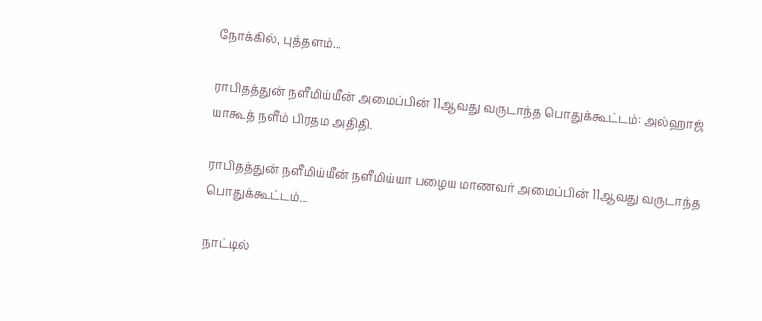நோக்கில், புத்தளம்...

ராபிதத்துன் நளீமிய்யீன் அமைப்பின் 11ஆவது வருடாந்த பொதுக்கூட்டம்: அல்ஹாஜ் யாகூத் நளீம் பிரதம அதிதி.

ராபிதத்துன் நளீமிய்யீன் நளீமிய்யா பழைய மாணவர் அமைப்பின் 11ஆவது வருடாந்த பொதுக்கூட்டம்...

நாட்டில்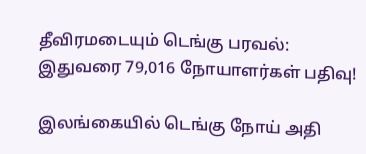தீவிரமடையும் டெங்கு பரவல்: இதுவரை 79,016 நோயாளர்கள் பதிவு!

இலங்கையில் டெங்கு நோய் அதி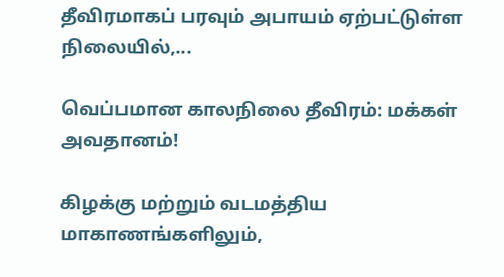தீவிரமாகப் பரவும் அபாயம் ஏற்பட்டுள்ள நிலையில்,...

வெப்பமான காலநிலை தீவிரம்: மக்கள் அவதானம்!

கிழக்கு மற்றும் வடமத்திய மாகாணங்களிலும்,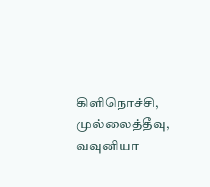கிளிநொச்சி, முல்லைத்தீவு, வவுனியா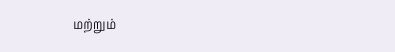மற்றும்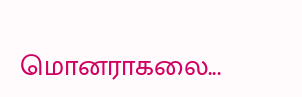மொனராகலை...